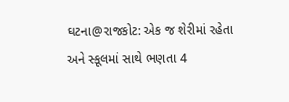ઘટના@રાજકોટ: એક જ શેરીમાં રહેતા અને સ્કૂલમાં સાથે ભણતા 4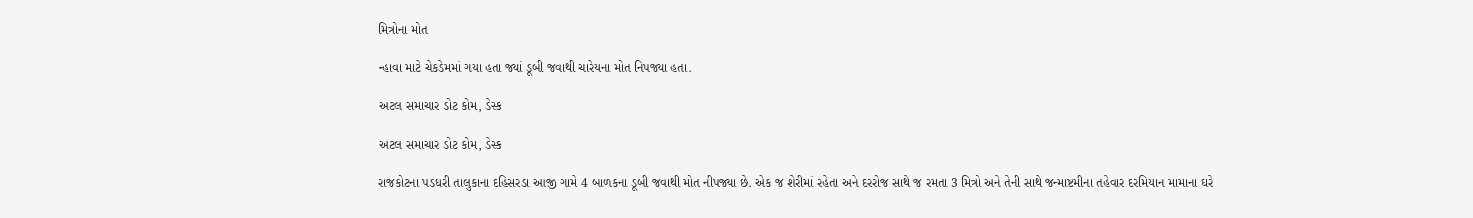મિત્રોના મોત

ન્હાવા માટે ચેકડેમમાં ગયા હતા જ્યાં ડૂબી જવાથી ચારેયના મોત નિપજ્યા હતા.

અટલ સમાચાર ડોટ કોમ, ડેસ્ક

અટલ સમાચાર ડોટ કોમ, ડેસ્ક

રાજકોટના પડધરી તાલુકાના દહિસરડા આજી ગામે 4 બાળકના ડૂબી જવાથી મોત નીપજ્યા છે. એક જ શેરીમાં રહેતા અને દરરોજ સાથે જ રમતા 3 મિત્રો અને તેની સાથે જન્માષ્ટમીના તહેવાર દરમિયાન મામાના ઘરે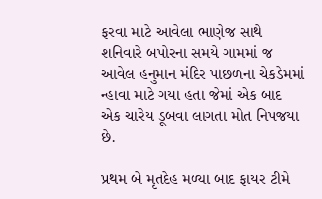ફરવા માટે આવેલા ભાણેજ સાથે શનિવારે બપોરના સમયે ગામમાં જ આવેલ હનુમાન મંદિર પાછળના ચેકડેમમાં ન્હાવા માટે ગયા હતા જેમાં એક બાદ એક ચારેય ડૂબવા લાગતા મોત નિપજયા છે.

પ્રથમ બે મૃતદેહ મળ્યા બાદ ફાયર ટીમે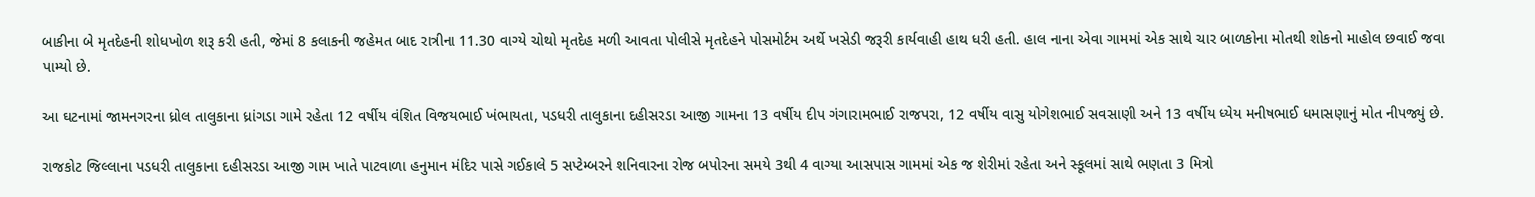બાકીના બે મૃતદેહની શોધખોળ શરૂ કરી હતી, જેમાં 8 કલાકની જહેમત બાદ રાત્રીના 11.30 વાગ્યે ચોથો મૃતદેહ મળી આવતા પોલીસે મૃતદેહને પોસમોર્ટમ અર્થે ખસેડી જરૂરી કાર્યવાહી હાથ ધરી હતી. હાલ નાના એવા ગામમાં એક સાથે ચાર બાળકોના મોતથી શોકનો માહોલ છવાઈ જવા પામ્યો છે.

આ ઘટનામાં જામનગરના ધ્રોલ તાલુકાના ધ્રાંગડા ગામે રહેતા 12 વર્ષીય વંશિત વિજયભાઈ ખંભાયતા, પડધરી તાલુકાના દહીસરડા આજી ગામના 13 વર્ષીય દીપ ગંગારામભાઈ રાજપરા, 12 વર્ષીય વાસુ યોગેશભાઈ સવસાણી અને 13 વર્ષીય ધ્યેય મનીષભાઈ ધમાસણાનું મોત નીપજ્યું છે.

રાજકોટ જિલ્લાના પડધરી તાલુકાના દહીસરડા આજી ગામ ખાતે પાટવાળા હનુમાન મંદિર પાસે ગઈકાલે 5 સપ્ટેમ્બરને શનિવારના રોજ બપોરના સમયે 3થી 4 વાગ્યા આસપાસ ગામમાં એક જ શેરીમાં રહેતા અને સ્કૂલમાં સાથે ભણતા 3 મિત્રો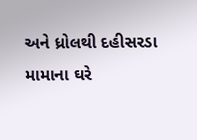અને ધ્રોલથી દહીસરડા મામાના ઘરે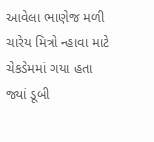આવેલા ભાણેજ મળી ચારેય મિત્રો ન્હાવા માટે ચેકડેમમાં ગયા હતા જ્યાં ડૂબી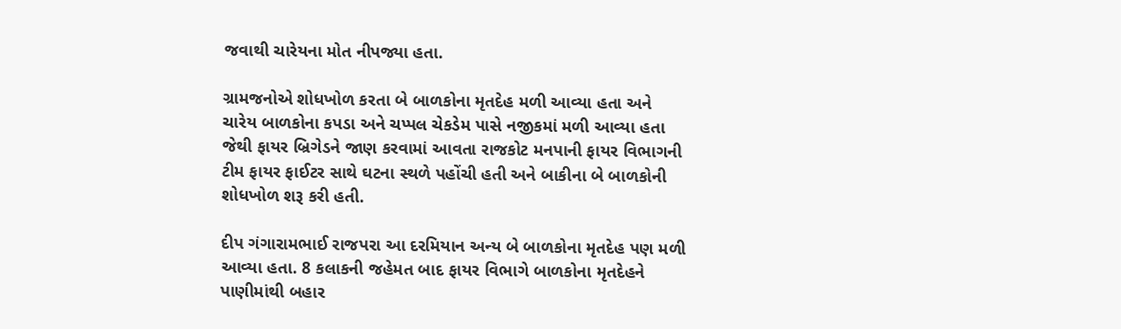જવાથી ચારેયના મોત નીપજ્યા હતા.

ગ્રામજનોએ શોધખોળ કરતા બે બાળકોના મૃતદેહ મળી આવ્યા હતા અને ચારેય બાળકોના કપડા અને ચપ્પલ ચેકડેમ પાસે નજીકમાં મળી આવ્યા હતા જેથી ફાયર બ્રિગેડને જાણ કરવામાં આવતા રાજકોટ મનપાની ફાયર વિભાગની ટીમ ફાયર ફાઈટર સાથે ઘટના સ્થળે પહોંચી હતી અને બાકીના બે બાળકોની શોધખોળ શરૂ કરી હતી.

દીપ ગંગારામભાઈ રાજપરા આ દરમિયાન અન્ય બે બાળકોના મૃતદેહ પણ મળી આવ્યા હતા. 8 કલાકની જહેમત બાદ ફાયર વિભાગે બાળકોના મૃતદેહને પાણીમાંથી બહાર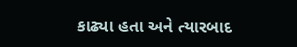કાઢ્યા હતા અને ત્યારબાદ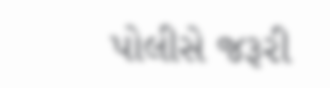પોલીસે જરૂરી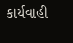કાર્યવાહી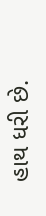હાથ ધરી છે.